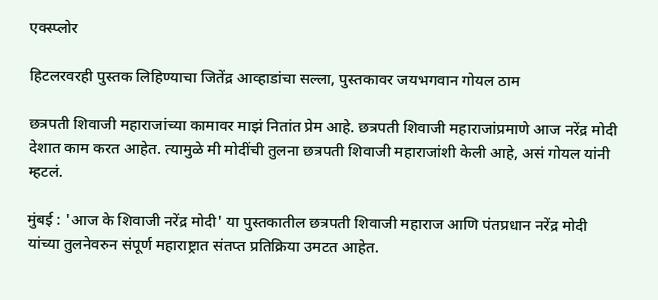एक्स्प्लोर

हिटलरवरही पुस्तक लिहिण्याचा जितेंद्र आव्हाडांचा सल्ला, पुस्तकावर जयभगवान गोयल ठाम

छत्रपती शिवाजी महाराजांच्या कामावर माझं नितांत प्रेम आहे. छत्रपती शिवाजी महाराजांप्रमाणे आज नरेंद्र मोदी देशात काम करत आहेत. त्यामुळे मी मोदींची तुलना छत्रपती शिवाजी महाराजांशी केली आहे, असं गोयल यांनी म्हटलं.

मुंबई : 'आज के शिवाजी नरेंद्र मोदी' या पुस्तकातील छत्रपती शिवाजी महाराज आणि पंतप्रधान नरेंद्र मोदी यांच्या तुलनेवरुन संपूर्ण महाराष्ट्रात संतप्त प्रतिक्रिया उमटत आहेत.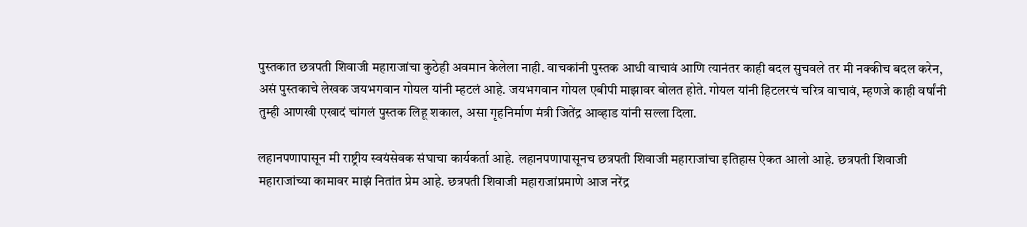पुस्तकात छत्रपती शिवाजी महाराजांचा कुठेही अवमान केलेला नाही. वाचकांनी पुस्तक आधी वाचावं आणि त्यानंतर काही बदल सुचवले तर मी नक्कीच बदल करेन, असं पुस्तकाचे लेखक जयभगवान गोयल यांनी म्हटलं आहे. जयभगवान गोयल एबीपी माझावर बोलत होते. गोयल यांनी हिटलरचं चरित्र वाचावं, म्हणजे काही वर्षांनी तुम्ही आणखी एखादं चांगलं पुस्तक लिहू शकाल, असा गृहनिर्माण मंत्री जितेंद्र आव्हाड यांनी सल्ला दिला.

लहानपणापासून मी राष्ट्रीय स्वयंसेवक संघाचा कार्यकर्ता आहे. लहानपणापासूनच छत्रपती शिवाजी महाराजांचा इतिहास ऐकत आलो आहे. छत्रपती शिवाजी महाराजांच्या कामावर माझं नितांत प्रेम आहे. छत्रपती शिवाजी महाराजांप्रमाणे आज नरेंद्र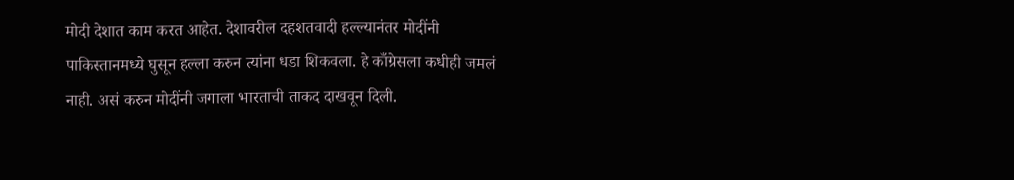मोदी देशात काम करत आहेत. देशावरील दहशतवादी हल्ल्यानंतर मोदींनी पाकिस्तानमध्ये घुसून हल्ला करुन त्यांना धडा शिकवला. हे काँग्रेसला कधीही जमलं नाही. असं करुन मोदींनी जगाला भारताची ताकद दाखवून दिली.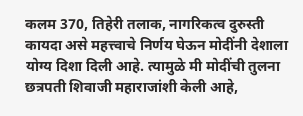कलम 370, तिहेरी तलाक, नागरिकत्व दुरुस्ती कायदा असे महत्त्वाचे निर्णय घेऊन मोदींनी देशाला योग्य दिशा दिली आहे. त्यामुळे मी मोदींची तुलना छत्रपती शिवाजी महाराजांशी केली आहे,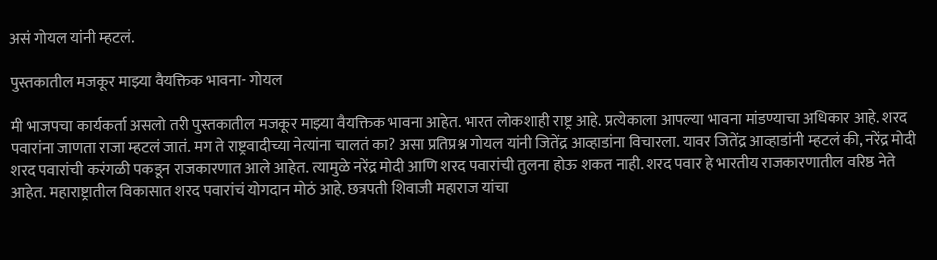असं गोयल यांनी म्हटलं.

पुस्तकातील मजकूर माझ्या वैयक्तिक भावना- गोयल

मी भाजपचा कार्यकर्ता असलो तरी पुस्तकातील मजकूर माझ्या वैयक्तिक भावना आहेत. भारत लोकशाही राष्ट्र आहे. प्रत्येकाला आपल्या भावना मांडण्याचा अधिकार आहे. शरद पवारांना जाणता राजा म्हटलं जातं. मग ते राष्ट्रवादीच्या नेत्यांना चालतं का? असा प्रतिप्रश्न गोयल यांनी जितेंद्र आव्हाडांना विचारला. यावर जितेंद्र आव्हाडांनी म्हटलं की, नरेंद्र मोदी शरद पवारांची करंगळी पकडून राजकारणात आले आहेत. त्यामुळे नरेंद्र मोदी आणि शरद पवारांची तुलना होऊ शकत नाही. शरद पवार हे भारतीय राजकारणातील वरिष्ठ नेते आहेत. महाराष्ट्रातील विकासात शरद पवारांचं योगदान मोठं आहे. छत्रपती शिवाजी महाराज यांचा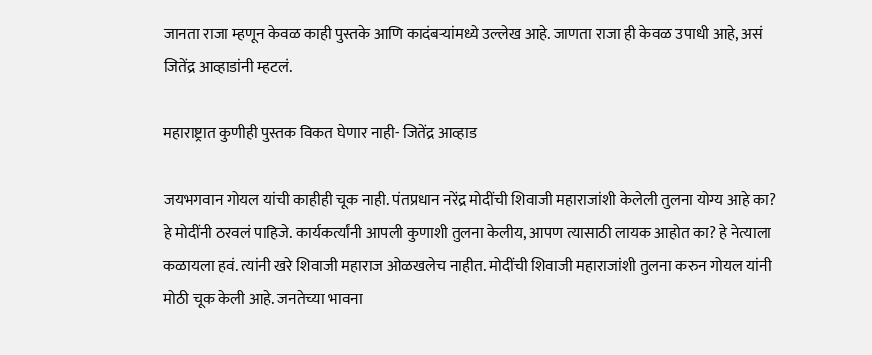जानता राजा म्हणून केवळ काही पुस्तके आणि कादंबऱ्यांमध्ये उल्लेख आहे. जाणता राजा ही केवळ उपाधी आहे, असं जितेंद्र आव्हाडांनी म्हटलं.

महाराष्ट्रात कुणीही पुस्तक विकत घेणार नाही- जितेंद्र आव्हाड

जयभगवान गोयल यांची काहीही चूक नाही. पंतप्रधान नरेंद्र मोदींची शिवाजी महाराजांशी केलेली तुलना योग्य आहे का? हे मोदींनी ठरवलं पाहिजे. कार्यकर्त्यांनी आपली कुणाशी तुलना केलीय, आपण त्यासाठी लायक आहोत का? हे नेत्याला कळायला हवं. त्यांनी खरे शिवाजी महाराज ओळखलेच नाहीत. मोदींची शिवाजी महाराजांशी तुलना करुन गोयल यांनी मोठी चूक केली आहे. जनतेच्या भावना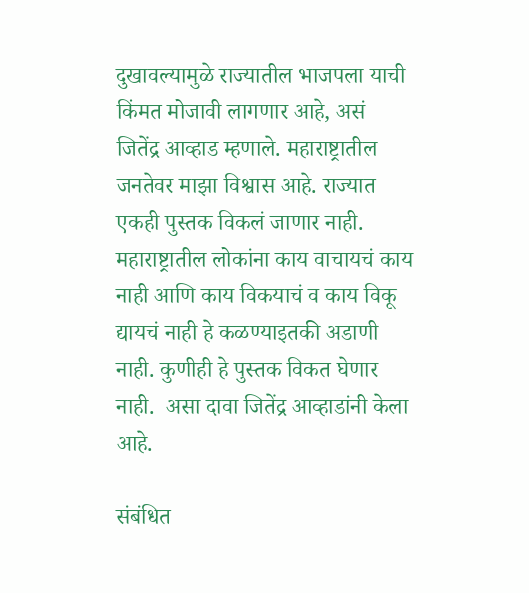दुखावल्यामुळे राज्यातील भाजपला याची किंमत मोजावी लागणार आहे, असं जितेंद्र आव्हाड म्हणाले. महाराष्ट्रातील जनतेवर माझा विश्वास आहे. राज्यात एकही पुस्तक विकलं जाणार नाही. महाराष्ट्रातील लोकांना काय वाचायचं काय नाही आणि काय विकयाचं व काय विकू द्यायचं नाही हे कळण्याइतकी अडाणी नाही. कुणीही हे पुस्तक विकत घेणार नाही.  असा दावा जितेंद्र आव्हाडांनी केला आहे.

संबंधित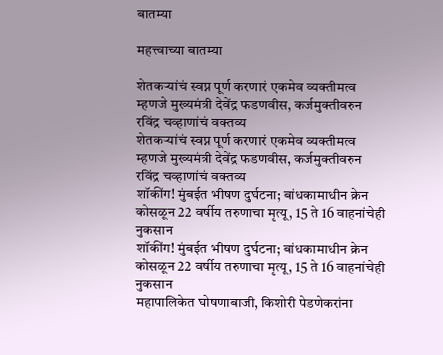बातम्या

महत्त्वाच्या बातम्या

शेतकऱ्यांचं स्वप्न पूर्ण करणारं एकमेव व्यक्तीमत्व म्हणजे मुख्यमंत्री देवेंद्र फडणवीस, कर्जमुक्तीवरुन रविंद्र चव्हाणांचं वक्तव्य
शेतकऱ्यांचं स्वप्न पूर्ण करणारं एकमेव व्यक्तीमत्व म्हणजे मुख्यमंत्री देवेंद्र फडणवीस, कर्जमुक्तीवरुन रविंद्र चव्हाणांचं वक्तव्य
शॉकींग! मुंबईत भीषण दुर्घटना; बांधकामाधीन क्रेन कोसळून 22 वर्षीय तरुणाचा मृत्यू, 15 ते 16 वाहनांचेही नुकसान
शॉकींग! मुंबईत भीषण दुर्घटना; बांधकामाधीन क्रेन कोसळून 22 वर्षीय तरुणाचा मृत्यू, 15 ते 16 वाहनांचेही नुकसान
महापालिकेत घोषणाबाजी, किशोरी पेडणेकरांना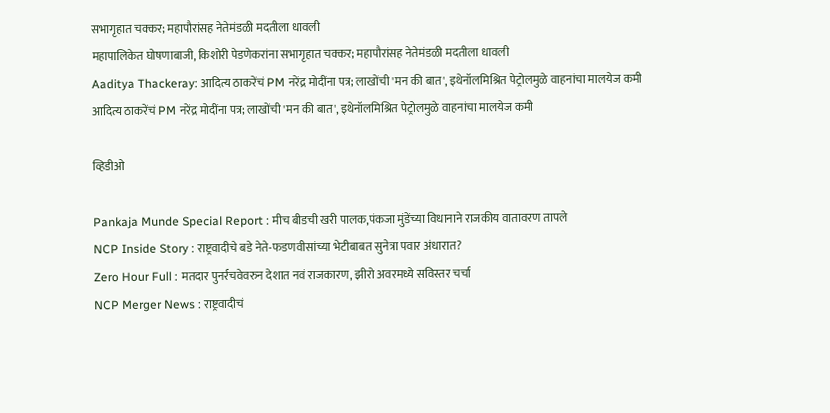सभागृहात चक्कर; महापौरांसह नेतेमंडळी मदतीला धावली
महापालिकेत घोषणाबाजी, किशोरी पेडणेकरांना सभागृहात चक्कर; महापौरांसह नेतेमंडळी मदतीला धावली
Aaditya Thackeray: आदित्य ठाकरेंचं PM नरेंद्र मोदींना पत्र; लाखोंची 'मन की बात', इथेनॉलमिश्रित पेट्रोलमुळे वाहनांचा मालयेज कमी
आदित्य ठाकरेंचं PM नरेंद्र मोदींना पत्र; लाखोंची 'मन की बात', इथेनॉलमिश्रित पेट्रोलमुळे वाहनांचा मालयेज कमी

व्हिडीओ

Pankaja Munde Special Report : मीच बीडची खरी पालक,पंकजा मुंडेंच्या विधानाने राजकीय वातावरण तापले
NCP Inside Story : राष्ट्रवादीचे बडे नेते-फडणवीसांच्या भेटीबाबत सुनेत्रा पवार अंधारात?
Zero Hour Full : मतदार पुनर्रचवेवरुन देशात नवं राजकारण, झीरो अवरमध्ये सविस्तर चर्चा
NCP Merger News : राष्ट्रवादीचं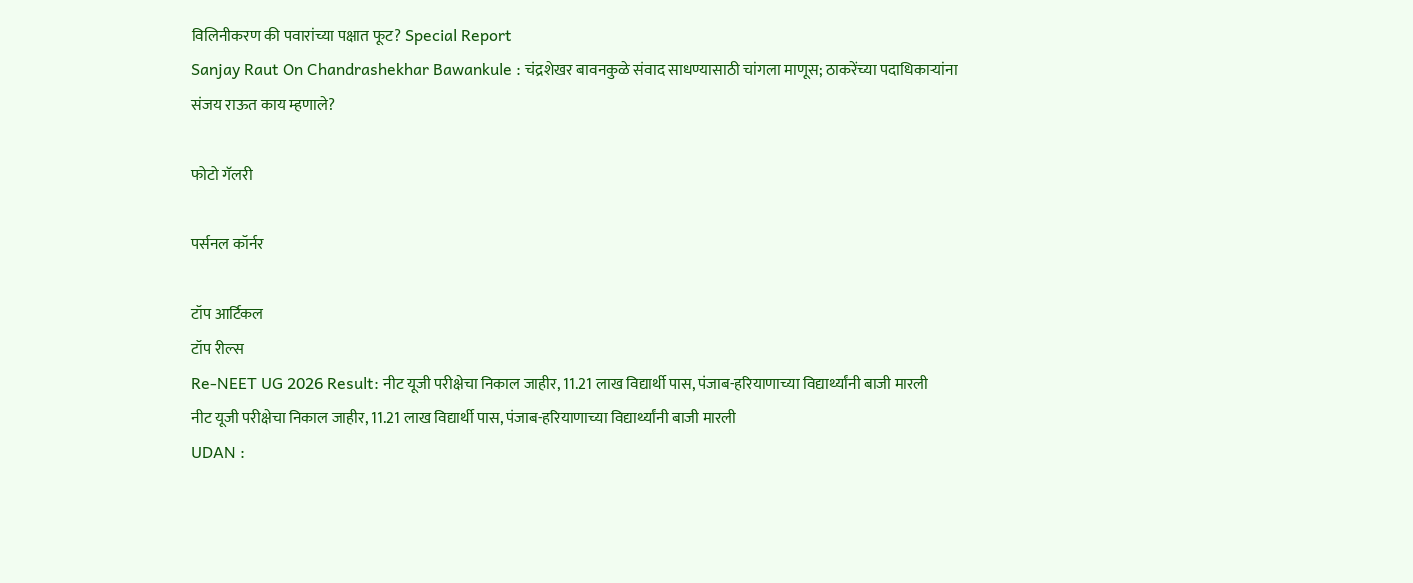विलिनीकरण की पवारांच्या पक्षात फूट? Special Report
Sanjay Raut On Chandrashekhar Bawankule : चंद्रशेखर बावनकुळे संवाद साधण्यासाठी चांगला माणूस; ठाकरेंच्या पदाधिकाऱ्यांना संजय राऊत काय म्हणाले?

फोटो गॅलरी

पर्सनल कॉर्नर

टॉप आर्टिकल
टॉप रील्स
Re-NEET UG 2026 Result: नीट यूजी परीक्षेचा निकाल जाहीर, 11.21 लाख विद्यार्थी पास, पंजाब-हरियाणाच्या विद्यार्थ्यांनी बाजी मारली
नीट यूजी परीक्षेचा निकाल जाहीर, 11.21 लाख विद्यार्थी पास, पंजाब-हरियाणाच्या विद्यार्थ्यांनी बाजी मारली
UDAN :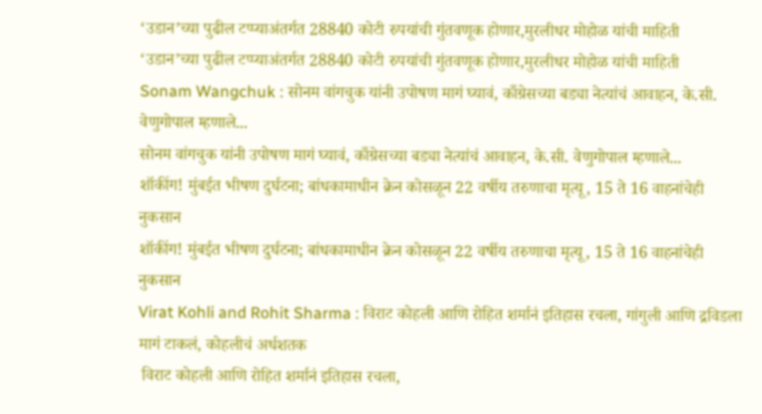‘उडान’च्या पुढील टप्प्याअंतर्गत 28840 कोटी रुपयांची गुंतवणूक होणार,मुरलीधर मोहोळ यांची माहिती
‘उडान’च्या पुढील टप्प्याअंतर्गत 28840 कोटी रुपयांची गुंतवणूक होणार,मुरलीधर मोहोळ यांची माहिती
Sonam Wangchuk : सोनम वांगचुक यांनी उपोषण मागं घ्यावं, काँग्रेसच्या बड्या नेत्यांचं आवाहन, के.सी. वेणुगोपाल म्हणाले...
सोनम वांगचुक यांनी उपोषण मागं घ्यावं, काँग्रेसच्या बड्या नेत्यांचं आवाहन, के.सी. वेणुगोपाल म्हणाले...
शॉकींग! मुंबईत भीषण दुर्घटना; बांधकामाधीन क्रेन कोसळून 22 वर्षीय तरुणाचा मृत्यू, 15 ते 16 वाहनांचेही नुकसान
शॉकींग! मुंबईत भीषण दुर्घटना; बांधकामाधीन क्रेन कोसळून 22 वर्षीय तरुणाचा मृत्यू, 15 ते 16 वाहनांचेही नुकसान
Virat Kohli and Rohit Sharma : विराट कोहली आणि रोहित शर्मानं इतिहास रचला, गांगुली आणि द्रविडला मागं टाकलं, कोहलीचं अर्धशतक
 विराट कोहली आणि रोहित शर्मानं इतिहास रचला,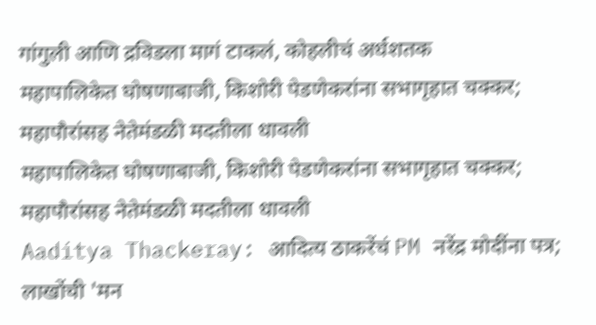गांगुली आणि द्रविडला मागं टाकलं, कोहलीचं अर्धशतक
महापालिकेत घोषणाबाजी, किशोरी पेडणेकरांना सभागृहात चक्कर; महापौरांसह नेतेमंडळी मदतीला धावली
महापालिकेत घोषणाबाजी, किशोरी पेडणेकरांना सभागृहात चक्कर; महापौरांसह नेतेमंडळी मदतीला धावली
Aaditya Thackeray: आदित्य ठाकरेंचं PM नरेंद्र मोदींना पत्र; लाखोंची 'मन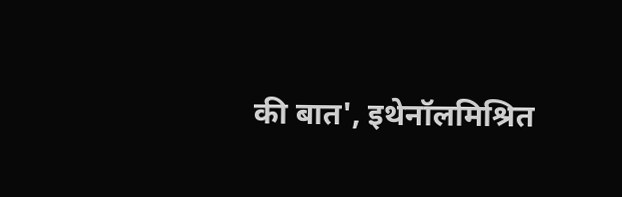की बात', इथेनॉलमिश्रित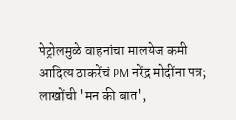पेट्रोलमुळे वाहनांचा मालयेज कमी
आदित्य ठाकरेंचं PM नरेंद्र मोदींना पत्र; लाखोंची 'मन की बात',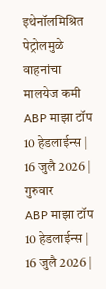इथेनॉलमिश्रित पेट्रोलमुळे वाहनांचा मालयेज कमी
ABP माझा टॉप 10 हेडलाईन्स | 16 जुलै 2026 | गुरुवार
ABP माझा टॉप 10 हेडलाईन्स | 16 जुलै 2026 |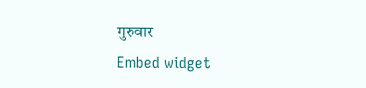गुरुवार
Embed widget